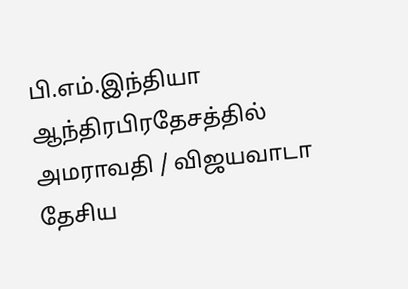பி.எம்.இந்தியா
ஆந்திரபிரதேசத்தில் அமராவதி / விஜயவாடா தேசிய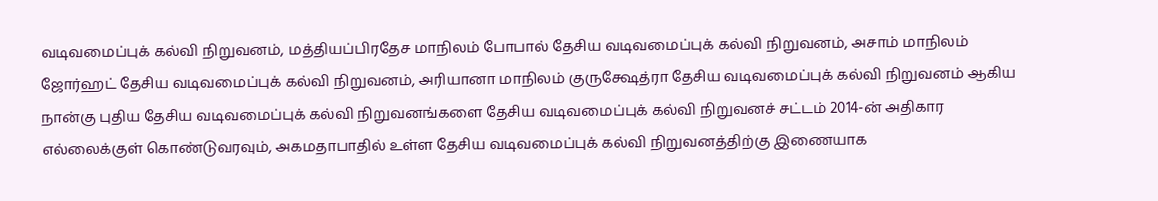வடிவமைப்புக் கல்வி நிறுவனம், மத்தியப்பிரதேச மாநிலம் போபால் தேசிய வடிவமைப்புக் கல்வி நிறுவனம், அசாம் மாநிலம் ஜோர்ஹட் தேசிய வடிவமைப்புக் கல்வி நிறுவனம், அரியானா மாநிலம் குருக்ஷேத்ரா தேசிய வடிவமைப்புக் கல்வி நிறுவனம் ஆகிய நான்கு புதிய தேசிய வடிவமைப்புக் கல்வி நிறுவனங்களை தேசிய வடிவமைப்புக் கல்வி நிறுவனச் சட்டம் 2014-ன் அதிகார எல்லைக்குள் கொண்டுவரவும், அகமதாபாதில் உள்ள தேசிய வடிவமைப்புக் கல்வி நிறுவனத்திற்கு இணையாக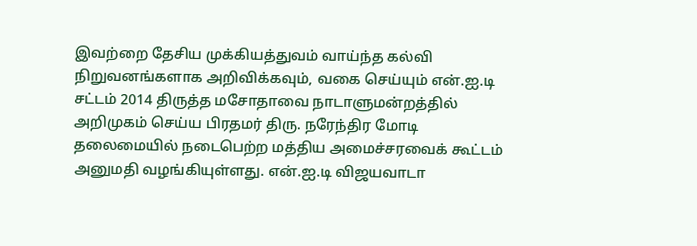இவற்றை தேசிய முக்கியத்துவம் வாய்ந்த கல்வி நிறுவனங்களாக அறிவிக்கவும், வகை செய்யும் என்.ஐ.டி சட்டம் 2014 திருத்த மசோதாவை நாடாளுமன்றத்தில் அறிமுகம் செய்ய பிரதமர் திரு. நரேந்திர மோடி தலைமையில் நடைபெற்ற மத்திய அமைச்சரவைக் கூட்டம் அனுமதி வழங்கியுள்ளது. என்.ஐ.டி விஜயவாடா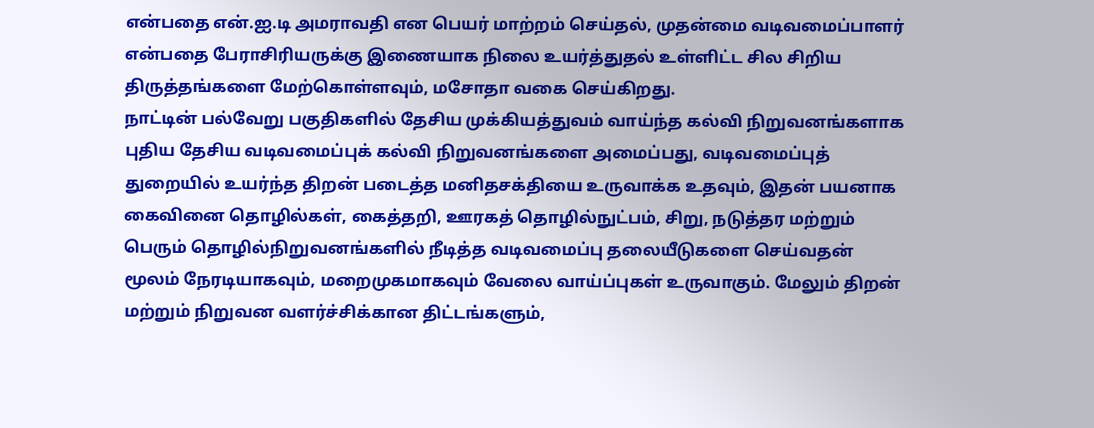என்பதை என்.ஐ.டி அமராவதி என பெயர் மாற்றம் செய்தல், முதன்மை வடிவமைப்பாளர் என்பதை பேராசிரியருக்கு இணையாக நிலை உயர்த்துதல் உள்ளிட்ட சில சிறிய திருத்தங்களை மேற்கொள்ளவும், மசோதா வகை செய்கிறது.
நாட்டின் பல்வேறு பகுதிகளில் தேசிய முக்கியத்துவம் வாய்ந்த கல்வி நிறுவனங்களாக புதிய தேசிய வடிவமைப்புக் கல்வி நிறுவனங்களை அமைப்பது, வடிவமைப்புத் துறையில் உயர்ந்த திறன் படைத்த மனிதசக்தியை உருவாக்க உதவும், இதன் பயனாக கைவினை தொழில்கள், கைத்தறி, ஊரகத் தொழில்நுட்பம், சிறு, நடுத்தர மற்றும் பெரும் தொழில்நிறுவனங்களில் நீடித்த வடிவமைப்பு தலையீடுகளை செய்வதன் மூலம் நேரடியாகவும், மறைமுகமாகவும் வேலை வாய்ப்புகள் உருவாகும். மேலும் திறன் மற்றும் நிறுவன வளர்ச்சிக்கான திட்டங்களும்,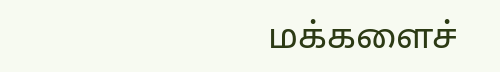மக்களைச்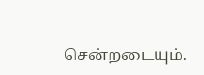சென்றடையும்.